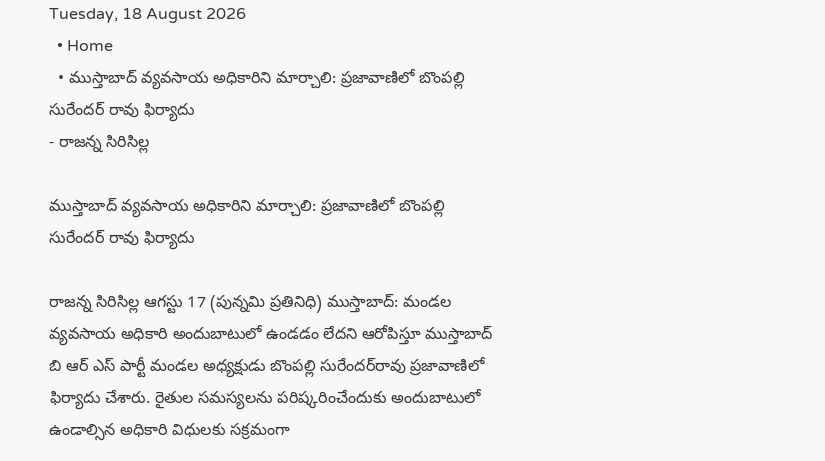Tuesday, 18 August 2026
  • Home
  • ముస్తాబాద్ వ్యవసాయ అధికారిని మార్చాలి: ప్రజావాణిలో బొంపల్లి సురేందర్ రావు ఫిర్యాదు
- రాజన్న సిరిసిల్ల

ముస్తాబాద్ వ్యవసాయ అధికారిని మార్చాలి: ప్రజావాణిలో బొంపల్లి సురేందర్ రావు ఫిర్యాదు

రాజన్న సిరిసిల్ల ఆగస్టు 17 (పున్నమి ప్రతినిధి) ముస్తాబాద్: మండల వ్యవసాయ అధికారి అందుబాటులో ఉండడం లేదని ఆరోపిస్తూ ముస్తాబాద్ బి ఆర్‌ ఎస్ పార్టీ మండల అధ్యక్షుడు బొంపల్లి సురేందర్‌రావు ప్రజావాణిలో ఫిర్యాదు చేశారు. రైతుల సమస్యలను పరిష్కరించేందుకు అందుబాటులో ఉండాల్సిన అధికారి విధులకు సక్రమంగా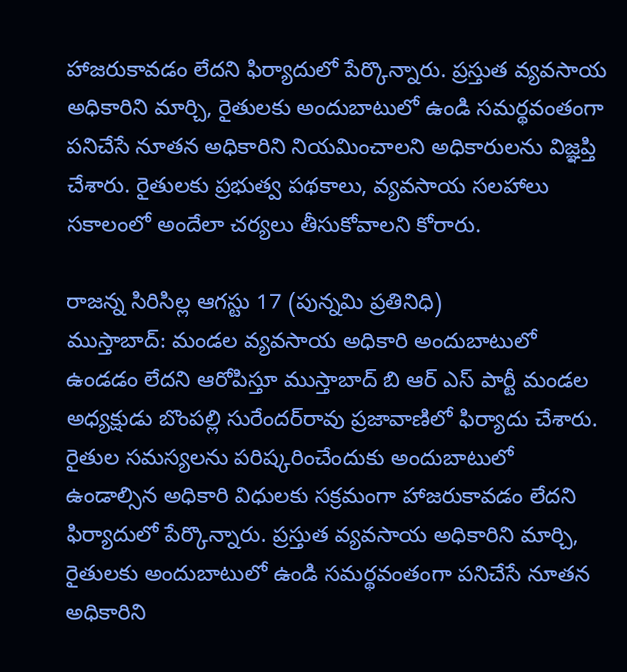హాజరుకావడం లేదని ఫిర్యాదులో పేర్కొన్నారు. ప్రస్తుత వ్యవసాయ అధికారిని మార్చి, రైతులకు అందుబాటులో ఉండి సమర్థవంతంగా పనిచేసే నూతన అధికారిని నియమించాలని అధికారులను విజ్ఞప్తి చేశారు. రైతులకు ప్రభుత్వ పథకాలు, వ్యవసాయ సలహాలు సకాలంలో అందేలా చర్యలు తీసుకోవాలని కోరారు.

రాజన్న సిరిసిల్ల ఆగస్టు 17 (పున్నమి ప్రతినిధి)
ముస్తాబాద్: మండల వ్యవసాయ అధికారి అందుబాటులో ఉండడం లేదని ఆరోపిస్తూ ముస్తాబాద్ బి ఆర్‌ ఎస్ పార్టీ మండల అధ్యక్షుడు బొంపల్లి సురేందర్‌రావు ప్రజావాణిలో ఫిర్యాదు చేశారు. రైతుల సమస్యలను పరిష్కరించేందుకు అందుబాటులో ఉండాల్సిన అధికారి విధులకు సక్రమంగా హాజరుకావడం లేదని ఫిర్యాదులో పేర్కొన్నారు. ప్రస్తుత వ్యవసాయ అధికారిని మార్చి, రైతులకు అందుబాటులో ఉండి సమర్థవంతంగా పనిచేసే నూతన అధికారిని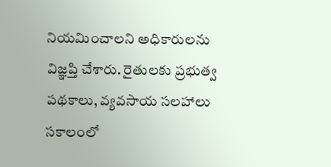నియమించాలని అధికారులను విజ్ఞప్తి చేశారు. రైతులకు ప్రభుత్వ పథకాలు, వ్యవసాయ సలహాలు సకాలంలో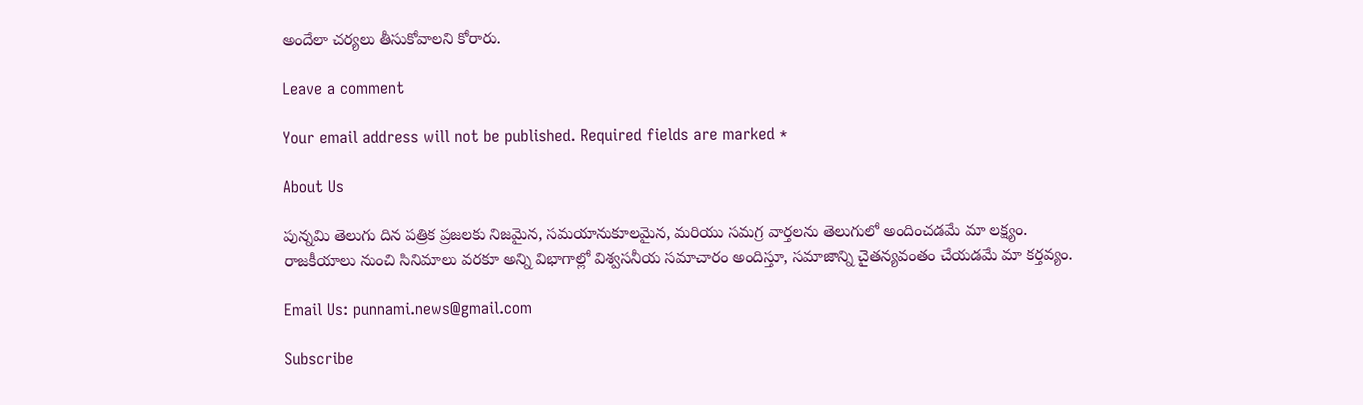అందేలా చర్యలు తీసుకోవాలని కోరారు.

Leave a comment

Your email address will not be published. Required fields are marked *

About Us

పున్నమి తెలుగు దిన పత్రిక ప్రజలకు నిజమైన, సమయానుకూలమైన, మరియు సమగ్ర వార్తలను తెలుగులో అందించడమే మా లక్ష్యం.
రాజకీయాలు నుంచి సినిమాలు వరకూ అన్ని విభాగాల్లో విశ్వసనీయ సమాచారం అందిస్తూ, సమాజాన్ని చైతన్యవంతం చేయడమే మా కర్తవ్యం.

Email Us: punnami.news@gmail.com

Subscribe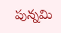పున్నమి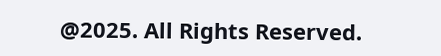@2025. All Rights Reserved.